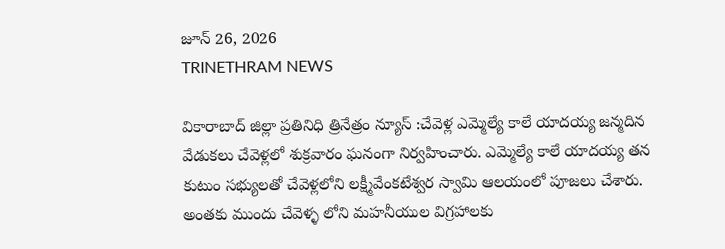జూన్ 26, 2026
TRINETHRAM NEWS

వికారాబాద్ జిల్లా ప్రతినిధి త్రినేత్రం న్యూస్ :చేవెళ్ల ఎమ్మెల్యే కాలే యాదయ్య జన్మదిన వేడుకలు చేవెళ్లలో శుక్రవారం ఘనంగా నిర్వహించారు. ఎమ్మెల్యే కాలే యాదయ్య తన కుటుం సభ్యులతో చేవెళ్లలోని లక్ష్మీవేంకటేశ్వర స్వామి ఆలయంలో పూజలు చేశారు. అంతకు ముందు చేవెళ్ళ లోని మహనీయుల విగ్రహాలకు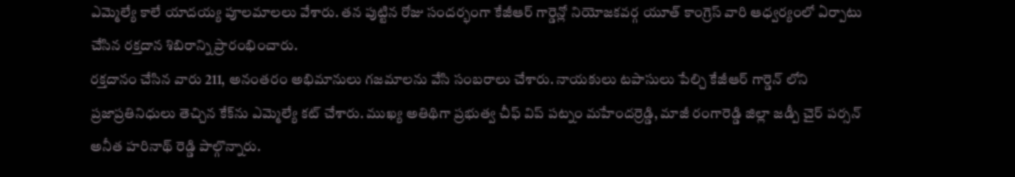ఎమ్మెల్యే కాలే యాదయ్య పూలమాలలు వేశారు. తన పుట్టిన రోజు సందర్భంగా కేజీఆర్ గార్డెన్లో నియోజకవర్గ యూత్ కాంగ్రెస్ వారి ఆధ్వర్యంలో ఏర్పాటు చేసిన రక్తదాన శిబిరాన్ని ప్రారంభించారు.
రక్తదానం చేసిన వారు 211, అనంతరం అభిమానులు గజమాలను వేసి సంబరాలు చేశారు. నాయకులు టపాసులు పేల్చి కేజీఆర్‌ గార్డెన్‌ లోని ప్రజాప్రతినిధులు తెచ్చిన కేక్‌ను ఎమ్మెల్యే కట్‌ చేశారు. ముఖ్య అతిథిగా ప్రభుత్వ చీఫ్ విప్ పట్నం మహేందర్రెడ్డి, మాజీ రంగారెడ్డి జిల్లా జడ్పీ చైర్ పర్సన్ అనీత హరినాథ్ రెడ్డి పాల్గొన్నారు.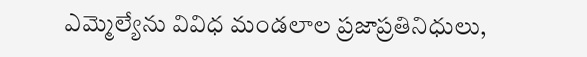ఎమ్మెల్యేను వివిధ మండలాల ప్రజాప్రతినిధులు,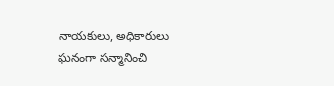నాయకులు, అధికారులు ఘనంగా సన్మానించి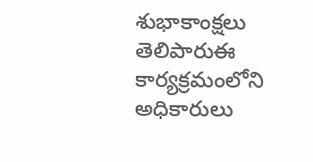శుభాకాంక్షలు తెలిపారుఈ కార్యక్రమంలోని అధికారులు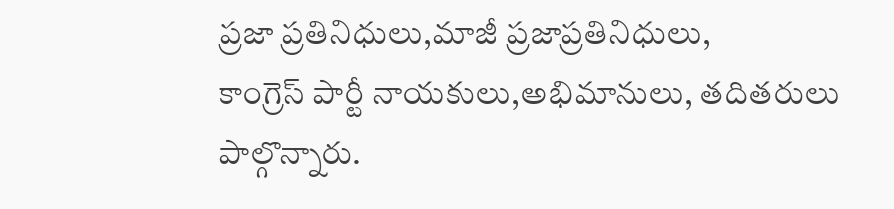ప్రజా ప్రతినిధులు,మాజీ ప్రజాప్రతినిధులు,
కాంగ్రెస్ పార్టీ నాయకులు,అభిమానులు, తదితరులు పాల్గొన్నారు.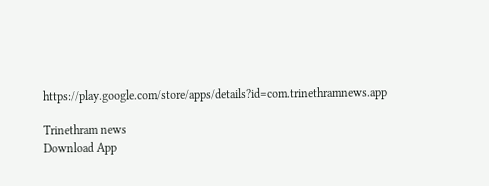https://play.google.com/store/apps/details?id=com.trinethramnews.app

Trinethram news
Download App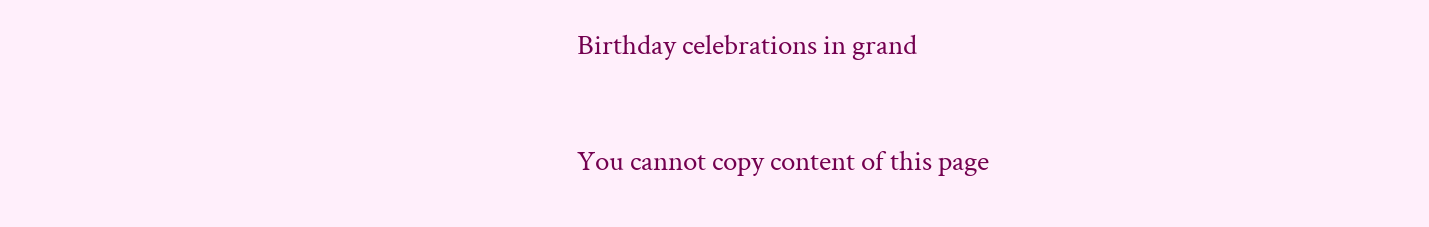Birthday celebrations in grand

You cannot copy content of this page